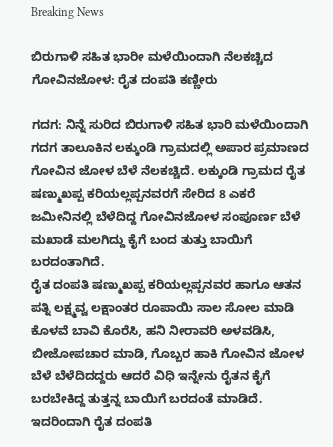Breaking News

ಬಿರುಗಾಳಿ ಸಹಿತ ಭಾರೀ ಮಳೆಯಿಂದಾಗಿ ನೆಲಕಚ್ಚಿದ ಗೋವಿನಜೋಳ: ರೈತ ದಂಪತಿ ಕಣ್ಣೀರು

ಗದಗ: ನಿನ್ನೆ ಸುರಿದ ಬಿರುಗಾಳಿ ಸಹಿತ ಭಾರಿ ಮಳೆಯಿಂದಾಗಿ ಗದಗ ತಾಲೂಕಿನ ಲಕ್ಕುಂಡಿ ಗ್ರಾಮದಲ್ಲಿ ಅಪಾರ ಪ್ರಮಾಣದ ಗೋವಿನ ಜೋಳ ಬೆಳೆ ನೆಲಕಚ್ಚಿದೆ. ಲಕ್ಕುಂಡಿ ಗ್ರಾಮದ ರೈತ ಷಣ್ಮುಖಪ್ಪ ಕರಿಯಲ್ಲಪ್ಪನವರಗೆ ಸೇರಿದ 8 ಎಕರೆ ಜಮೀನಿನಲ್ಲಿ ಬೆಳೆದಿದ್ದ ಗೋವಿನಜೋಳ ಸಂಪೂರ್ಣ ಬೆಳೆ ಮಖಾಡೆ ಮಲಗಿದ್ದು ಕೈಗೆ ಬಂದ ತುತ್ತು ಬಾಯಿಗೆ ಬರದಂತಾಗಿದೆ.
ರೈತ ದಂಪತಿ ಷಣ್ಮುಖಪ್ಪ ಕರಿಯಲ್ಲಪ್ಪನವರ ಹಾಗೂ ಆತನ ಪತ್ನಿ ಲಕ್ಷ್ಮವ್ವ ಲಕ್ಷಾಂತರ ರೂಪಾಯಿ ಸಾಲ ಸೋಲ ಮಾಡಿ ಕೊಳವೆ ಬಾವಿ ಕೊರೆಸಿ, ಹನಿ‌ ನೀರಾವರಿ ಅಳವಡಿಸಿ, ಬೀಜೋಪಚಾರ ಮಾಡಿ, ಗೊಬ್ಬರ ಹಾಕಿ ಗೋವಿನ ಜೋಳ ಬೆಳೆ ಬೆಳೆದಿದದ್ದರು ಆದರೆ ವಿಧಿ ಇನ್ನೇನು ರೈತನ ಕೈಗೆ ಬರಬೇಕಿದ್ದ ತುತ್ತನ್ನ ಬಾಯಿಗೆ ಬರದಂತೆ ಮಾಡಿದೆ.
ಇದರಿಂದಾಗಿ ರೈತ ದಂಪತಿ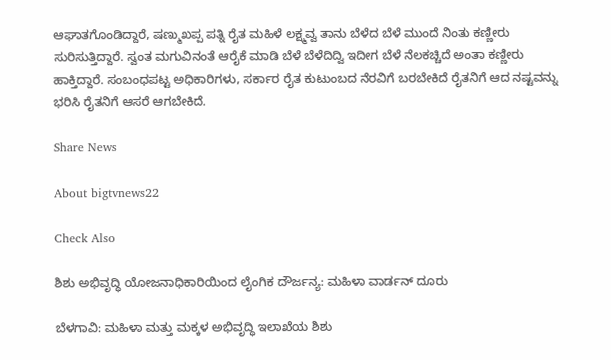ಆಘಾತಗೊಂಡಿದ್ದಾರೆ, ಷಣ್ಮುಖಪ್ಪ ಪತ್ನಿ ರೈತ ಮಹಿಳೆ ಲಕ್ಷ್ಮವ್ವ ತಾನು ಬೆಳೆದ ಬೆಳೆ ಮುಂದೆ ನಿಂತು ಕಣ್ಣೀರು ಸುರಿಸುತ್ತಿದ್ದಾರೆ. ಸ್ವಂತ ಮಗುವಿನಂತೆ ಆರೈಕೆ ಮಾಡಿ ಬೆಳೆ ಬೆಳೆದಿದ್ವಿ ಇದೀಗ ಬೆಳೆ ನೆಲಕಚ್ಚಿದೆ ಅಂತಾ ಕಣ್ಣೀರು ಹಾಕ್ತಿದ್ದಾರೆ. ಸಂಬಂಧಪಟ್ಟ ಅಧಿಕಾರಿಗಳು, ಸರ್ಕಾರ ರೈತ ಕುಟುಂಬದ ನೆರವಿಗೆ ಬರಬೇಕಿದೆ ರೈತನಿಗೆ ಆದ ನಷ್ಟವನ್ನು ಭರಿಸಿ ರೈತನಿಗೆ ಆಸರೆ ಆಗಬೇಕಿದೆ.

Share News

About bigtvnews22

Check Also

ಶಿಶು ಅಭಿವೃದ್ಧಿ ಯೋಜನಾಧಿಕಾರಿಯಿಂದ ಲೈಂಗಿಕ ದೌರ್ಜನ್ಯ: ಮಹಿಳಾ ವಾರ್ಡನ್‌ ದೂರು

ಬೆಳಗಾವಿ: ಮಹಿಳಾ ಮತ್ತು ಮಕ್ಕಳ ಅಭಿವೃದ್ಧಿ ಇಲಾಖೆಯ ಶಿಶು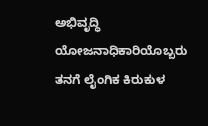ಅಭಿವೃದ್ಧಿ ಯೋಜನಾಧಿಕಾರಿಯೊಬ್ಬರು ತನಗೆ ಲೈಂಗಿಕ ಕಿರುಕುಳ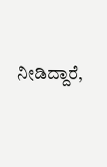ನೀಡಿದ್ದಾರೆ,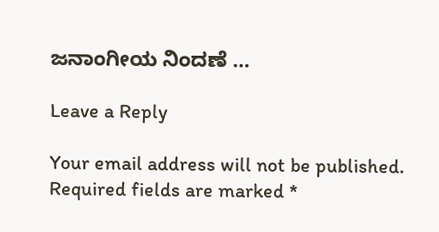ಜನಾಂಗೀಯ ನಿಂದಣೆ …

Leave a Reply

Your email address will not be published. Required fields are marked *